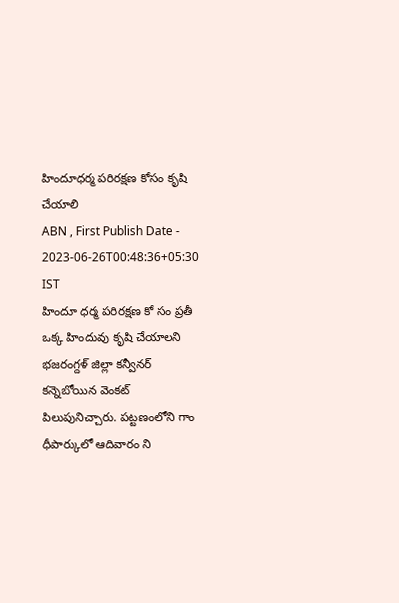హిందూధర్మ పరిరక్షణ కోసం కృషి చేయాలి
ABN , First Publish Date - 2023-06-26T00:48:36+05:30 IST
హిందూ ధర్మ పరిరక్షణ కో సం ప్రతీ ఒక్క హిందువు కృషి చేయాలని భజరంగ్దళ్ జిల్లా కన్వీనర్ కన్నెబోయిన వెంకట్ పిలుపునిచ్చారు. పట్టణంలోని గాం ధీపార్కులో ఆదివారం ని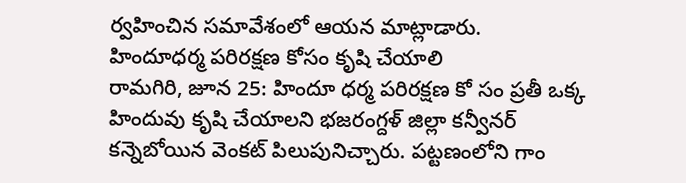ర్వహించిన సమావేశంలో ఆయన మాట్లాడారు.
హిందూధర్మ పరిరక్షణ కోసం కృషి చేయాలి
రామగిరి, జూన 25: హిందూ ధర్మ పరిరక్షణ కో సం ప్రతీ ఒక్క హిందువు కృషి చేయాలని భజరంగ్దళ్ జిల్లా కన్వీనర్ కన్నెబోయిన వెంకట్ పిలుపునిచ్చారు. పట్టణంలోని గాం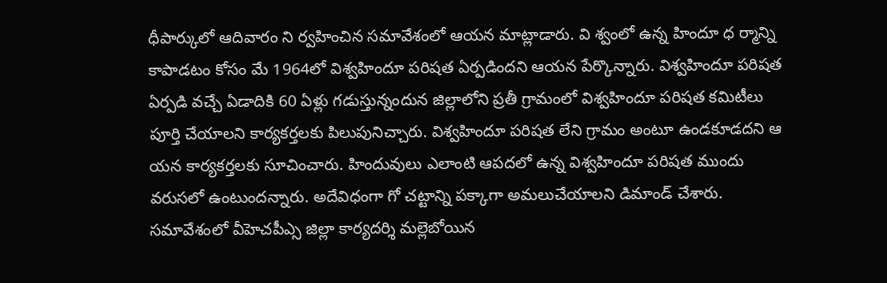ధీపార్కులో ఆదివారం ని ర్వహించిన సమావేశంలో ఆయన మాట్లాడారు. వి శ్వంలో ఉన్న హిందూ ధ ర్మాన్ని కాపాడటం కోసం మే 1964లో విశ్వహిందూ పరిషత ఏర్పడిందని ఆయన పేర్కొన్నారు. విశ్వహిందూ పరిషత ఏర్పడి వచ్చే ఏడాదికి 60 ఏళ్లు గడుస్తున్నందున జిల్లాలోని ప్రతీ గ్రామంలో విశ్వహిందూ పరిషత కమిటీలు పూర్తి చేయాలని కార్యకర్తలకు పిలుపునిచ్చారు. విశ్వహిందూ పరిషత లేని గ్రామం అంటూ ఉండకూడదని ఆ యన కార్యకర్తలకు సూచించారు. హిందువులు ఎలాంటి ఆపదలో ఉన్న విశ్వహిందూ పరిషత ముందు వరుసలో ఉంటుందన్నారు. అదేవిధంగా గో చట్టాన్ని పక్కాగా అమలుచేయాలని డిమాండ్ చేశారు. సమావేశంలో వీహెచపీఎ్స జిల్లా కార్యదర్శి మల్లెబోయిన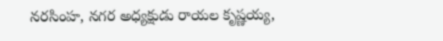నరసింహ, నగర అధ్యక్షుడు రాయల కృష్ణయ్య,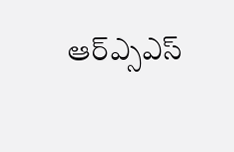ఆర్ఎ్సఎస్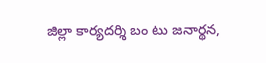జిల్లా కార్యదర్శి బం టు జనార్థన,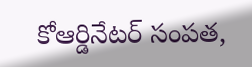కోఆర్డినేటర్ సంపత,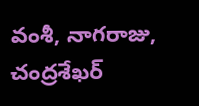వంశీ, నాగరాజు, చంద్రశేఖర్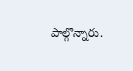పాల్గొన్నారు.